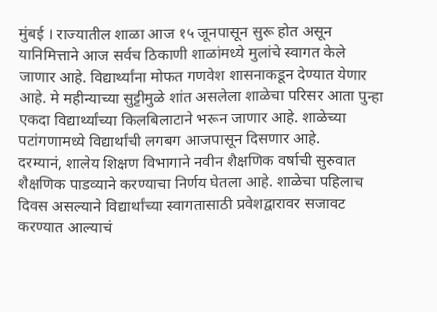मुंबई । राज्यातील शाळा आज १५ जूनपासून सुरू होत असून यानिमित्ताने आज सर्वच ठिकाणी शाळांमध्ये मुलांचे स्वागत केले जाणार आहे. विद्यार्थ्यांना मोफत गणवेश शासनाकडून देण्यात येणार आहे. मे महीन्याच्या सुट्टीमुळे शांत असलेला शाळेचा परिसर आता पुन्हा एकदा विद्यार्थ्यांच्या किलबिलाटाने भरून जाणार आहे. शाळेच्या पटांगणामध्ये विद्यार्थांची लगबग आजपासून दिसणार आहे.
दरम्यानं, शालेय शिक्षण विभागाने नवीन शैक्षणिक वर्षाची सुरुवात शैक्षणिक पाडव्याने करण्याचा निर्णय घेतला आहे. शाळेचा पहिलाच दिवस असल्याने विद्यार्थांच्या स्वागतासाठी प्रवेशद्वारावर सजावट करण्यात आल्याचं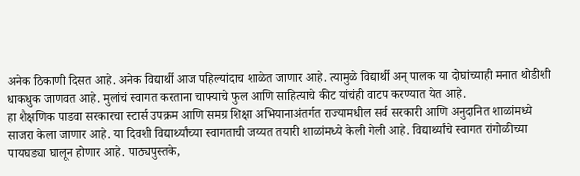अनेक ठिकाणी दिसत आहे. अनेक विद्यार्थी आज पहिल्यांदाच शाळेत जाणार आहे. त्यामुळे विद्यार्थी अन् पालक या दोघांच्याही मनात थोडीशी धाकधुक जाणवत आहे. मुलांचं स्वागत करताना चाफ्याचे फुल आणि साहित्याचे कीट यांचंही वाटप करण्यात येत आहे.
हा शैक्षणिक पाडवा सरकारचा स्टार्स उपक्रम आणि समग्र शिक्षा अभियानाअंतर्गत राज्यामधील सर्व सरकारी आणि अनुदानित शाळांमध्ये साजरा केला जाणार आहे. या दिवशी विद्यार्थ्यांच्या स्वागताची जय्यत तयारी शाळांमध्ये केली गेली आहे. विद्यार्थ्यांचे स्वागत रांगोळीच्या पायघड्या घालून होणार आहे. पाठ्यपुस्तके,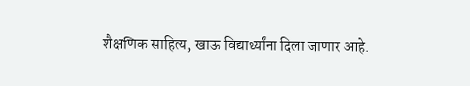शैक्षणिक साहित्य, खाऊ विद्यार्थ्यांना दिला जाणार आहे.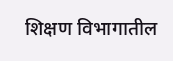शिक्षण विभागातील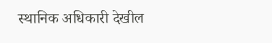स्थानिक अधिकारी देखील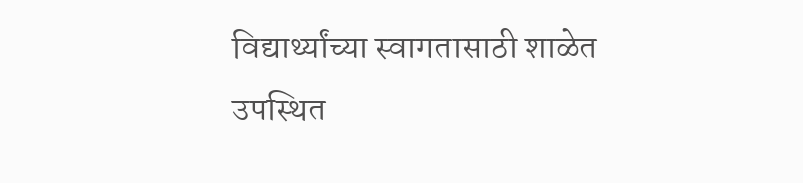विद्यार्थ्यांच्या स्वागतासाठी शाळेत उपस्थित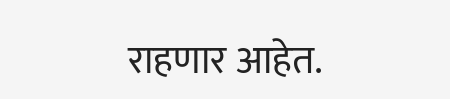राहणार आहेत.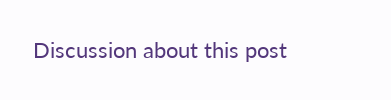Discussion about this post